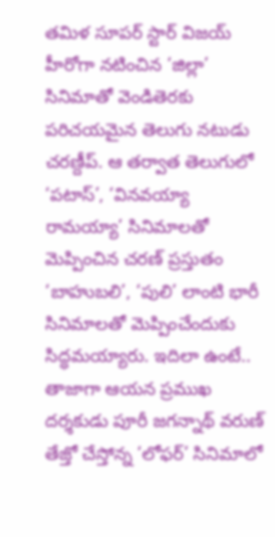తమిళ సూపర్ స్టార్ విజయ్ హీరోగా నటించిన ‘జిల్లా’ సినిమాతో వెండితెరకు పరిచయమైన తెలుగు నటుడు చరణ్దీప్. ఆ తర్వాత తెలుగులో ‘పటాస్’, ‘వినవయ్యా రామయ్యా’ సినిమాలతో మెప్పించిన చరణ్ ప్రస్తుతం ‘బాహుబలి’, ‘పులి’ లాంటి భారీ సినిమాలతో మెప్పించేందుకు సిద్ధమయ్యారు. ఇదిలా ఉంటే.. తాజాగా ఆయన ప్రముఖ దర్శకుడు పూరీ జగన్నాథ్ వరుణ్ తేజ్తో చేస్తోన్న ‘లోఫర్’ సినిమాలో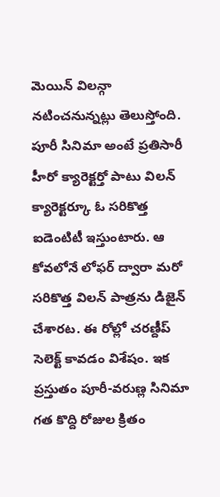మెయిన్ విలన్గా నటించనున్నట్లు తెలుస్తోంది.
పూరీ సినిమా అంటే ప్రతిసారీ హీరో క్యారెక్టర్తో పాటు విలన్ క్యారెక్టర్కూ ఓ సరికొత్త ఐడెంటిటీ ఇస్తుంటారు. ఆ కోవలోనే లోఫర్ ద్వారా మరో సరికొత్త విలన్ పాత్రను డిజైన్ చేశారట. ఈ రోల్లో చరణ్దీప్ సెలెక్ట్ కావడం విశేషం. ఇక ప్రస్తుతం పూరీ-వరుణ్ల సినిమా గత కొద్ది రోజుల క్రితం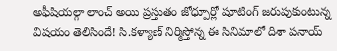అఫీషియల్గా లాంచ్ అయి ప్రస్తుతం జోధ్పూర్లో షూటింగ్ జరుపుకుంటున్న విషయం తెలిసిందే! సి.కళ్యాణ్ నిర్మిస్తోన్న ఈ సినిమాలో దిశా పనాయ్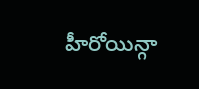హీరోయిన్గా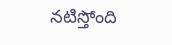నటిస్తోంది